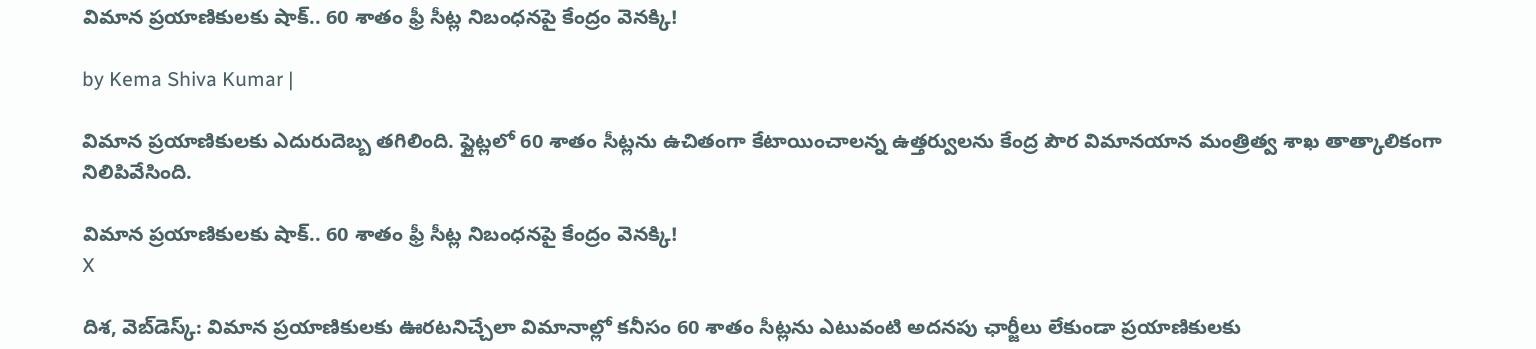విమాన ప్రయాణికులకు షాక్.. 60 శాతం ఫ్రీ సీట్ల నిబంధనపై కేంద్రం వెనక్కి!

by Kema Shiva Kumar |

విమాన ప్రయాణికులకు ఎదురుదెబ్బ తగిలింది. ఫ్లైట్లలో 60 శాతం సీట్లను ఉచితంగా కేటాయించాలన్న ఉత్తర్వులను కేంద్ర పౌర విమానయాన మంత్రిత్వ శాఖ తాత్కాలికంగా నిలిపివేసింది.

విమాన ప్రయాణికులకు షాక్.. 60 శాతం ఫ్రీ సీట్ల నిబంధనపై కేంద్రం వెనక్కి!
X

దిశ, వెబ్‌డెస్క్: విమాన ప్రయాణికులకు ఊరటనిచ్చేలా విమానాల్లో కనీసం 60 శాతం సీట్లను ఎటువంటి అదనపు ఛార్జీలు లేకుండా ప్రయాణికులకు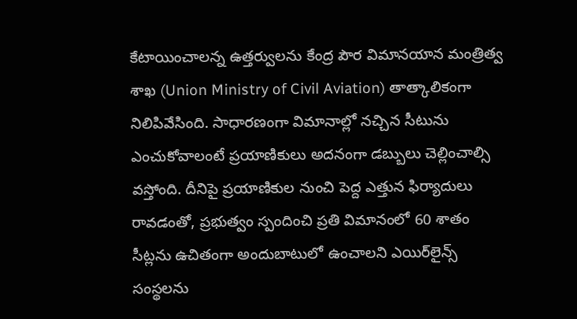కేటాయించాలన్న ఉత్తర్వులను కేంద్ర పౌర విమానయాన మంత్రిత్వ శాఖ (Union Ministry of Civil Aviation) తాత్కాలికంగా నిలిపివేసింది. సాధారణంగా విమానాల్లో నచ్చిన సీటును ఎంచుకోవాలంటే ప్రయాణికులు అదనంగా డబ్బులు చెల్లించాల్సి వస్తోంది. దీనిపై ప్రయాణికుల నుంచి పెద్ద ఎత్తున ఫిర్యాదులు రావడంతో, ప్రభుత్వం స్పందించి ప్రతి విమానంలో 60 శాతం సీట్లను ఉచితంగా అందుబాటులో ఉంచాలని ఎయిర్‌లైన్స్ సంస్థలను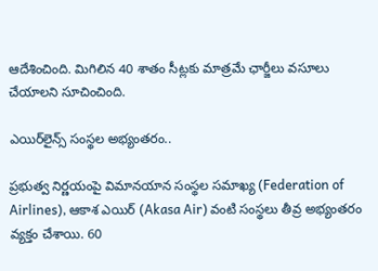ఆదేశించింది. మిగిలిన 40 శాతం సీట్లకు మాత్రమే ఛార్జీలు వసూలు చేయాలని సూచించింది.

ఎయిర్‌లైన్స్ సంస్థల అభ్యంతరం..

ప్రభుత్వ నిర్ణయంపై విమానయాన సంస్థల సమాఖ్య (Federation of Airlines), ఆకాశ ఎయిర్ (Akasa Air) వంటి సంస్థలు తీవ్ర అభ్యంతరం వ్యక్తం చేశాయి. 60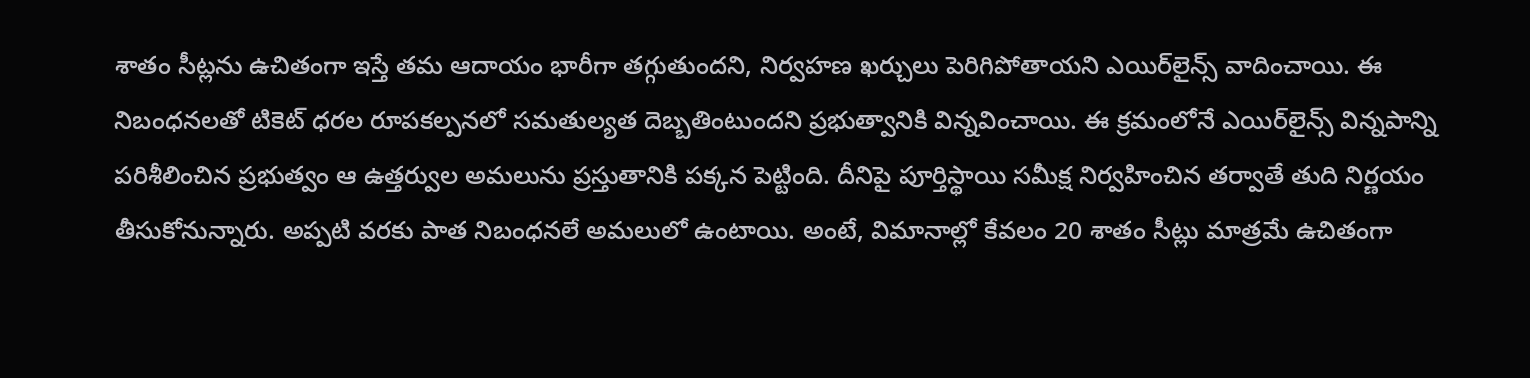శాతం సీట్లను ఉచితంగా ఇస్తే తమ ఆదాయం భారీగా తగ్గుతుందని, నిర్వహణ ఖర్చులు పెరిగిపోతాయని ఎయిర్‌లైన్స్ వాదించాయి. ఈ నిబంధనలతో టికెట్ ధరల రూపకల్పనలో సమతుల్యత దెబ్బతింటుందని ప్రభుత్వానికి విన్నవించాయి. ఈ క్రమంలోనే ఎయిర్‌లైన్స్ విన్నపాన్ని పరిశీలించిన ప్రభుత్వం ఆ ఉత్తర్వుల అమలును ప్రస్తుతానికి పక్కన పెట్టింది. దీనిపై పూర్తిస్థాయి సమీక్ష నిర్వహించిన తర్వాతే తుది నిర్ణయం తీసుకోనున్నారు. అప్పటి వరకు పాత నిబంధనలే అమలులో ఉంటాయి. అంటే, విమానాల్లో కేవలం 20 శాతం సీట్లు మాత్రమే ఉచితంగా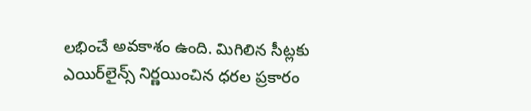లభించే అవకాశం ఉంది. మిగిలిన సీట్లకు ఎయిర్‌లైన్స్ నిర్ణయించిన ధరల ప్రకారం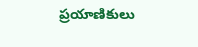ప్రయాణికులు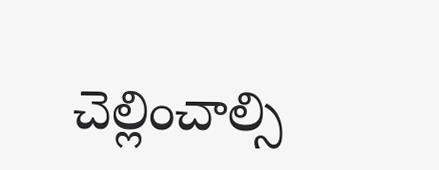చెల్లించాల్సి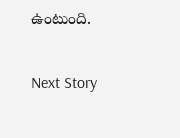ఉంటుంది.

Next Story